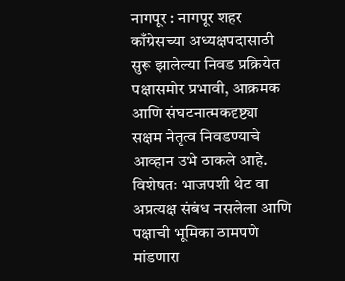नागपूर : नागपूर शहर काँग्रेसच्या अध्यक्षपदासाठी सुरू झालेल्या निवड प्रक्रियेत पक्षासमोर प्रभावी, आक्रमक आणि संघटनात्मकदृष्ट्या सक्षम नेतृत्व निवडण्याचे आव्हान उभे ठाकले आहे. विशेषतः भाजपशी थेट वा अप्रत्यक्ष संबंध नसलेला आणि पक्षाची भूमिका ठामपणे मांडणारा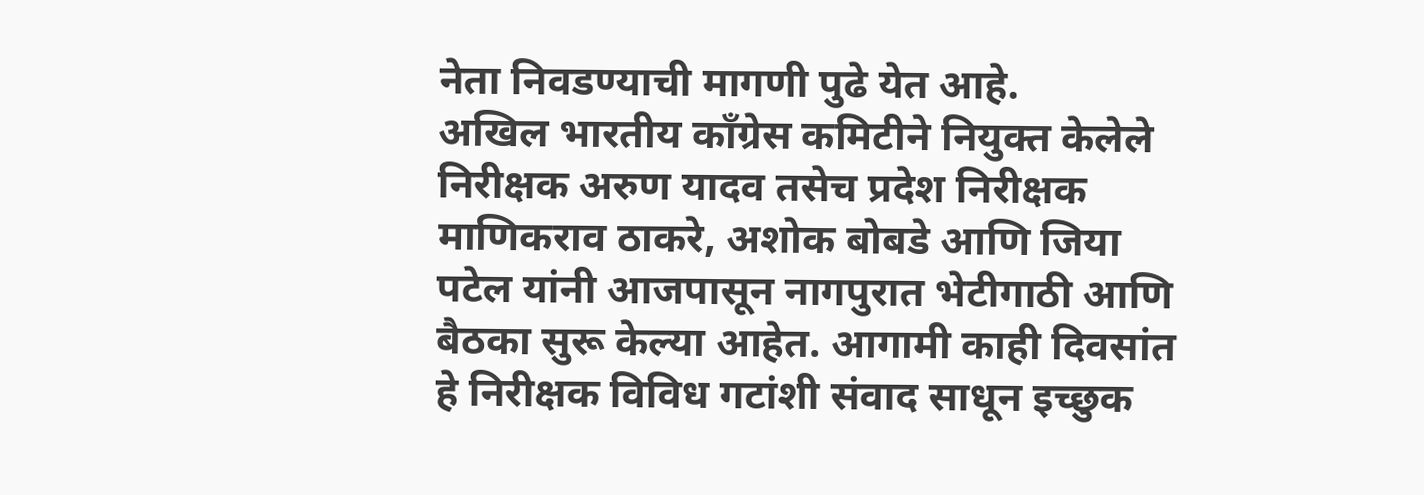नेता निवडण्याची मागणी पुढे येत आहे.
अखिल भारतीय काँग्रेस कमिटीने नियुक्त केलेले निरीक्षक अरुण यादव तसेच प्रदेश निरीक्षक माणिकराव ठाकरे, अशोक बोबडे आणि जिया पटेल यांनी आजपासून नागपुरात भेटीगाठी आणि बैठका सुरू केल्या आहेत. आगामी काही दिवसांत हे निरीक्षक विविध गटांशी संवाद साधून इच्छुक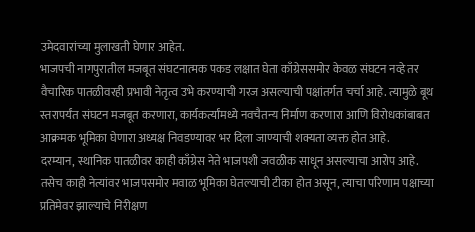उमेदवारांच्या मुलाखती घेणार आहेत.
भाजपची नागपुरातील मजबूत संघटनात्मक पकड लक्षात घेता काँग्रेससमोर केवळ संघटन नव्हे तर वैचारिक पातळीवरही प्रभावी नेतृत्व उभे करण्याची गरज असल्याची पक्षांतर्गत चर्चा आहे. त्यामुळे बूथ स्तरापर्यंत संघटन मजबूत करणारा, कार्यकर्त्यांमध्ये नवचैतन्य निर्माण करणारा आणि विरोधकांबाबत आक्रमक भूमिका घेणारा अध्यक्ष निवडण्यावर भर दिला जाण्याची शक्यता व्यक्त होत आहे.
दरम्यान, स्थानिक पातळीवर काही काँग्रेस नेते भाजपशी जवळीक साधून असल्याचा आरोप आहे. तसेच काही नेत्यांवर भाजपसमोर मवाळ भूमिका घेतल्याची टीका होत असून, त्याचा परिणाम पक्षाच्या प्रतिमेवर झाल्याचे निरीक्षण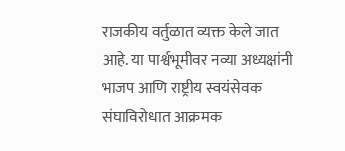राजकीय वर्तुळात व्यक्त केले जात आहे. या पार्श्वभूमीवर नव्या अध्यक्षांनी भाजप आणि राष्ट्रीय स्वयंसेवक संघाविरोधात आक्रमक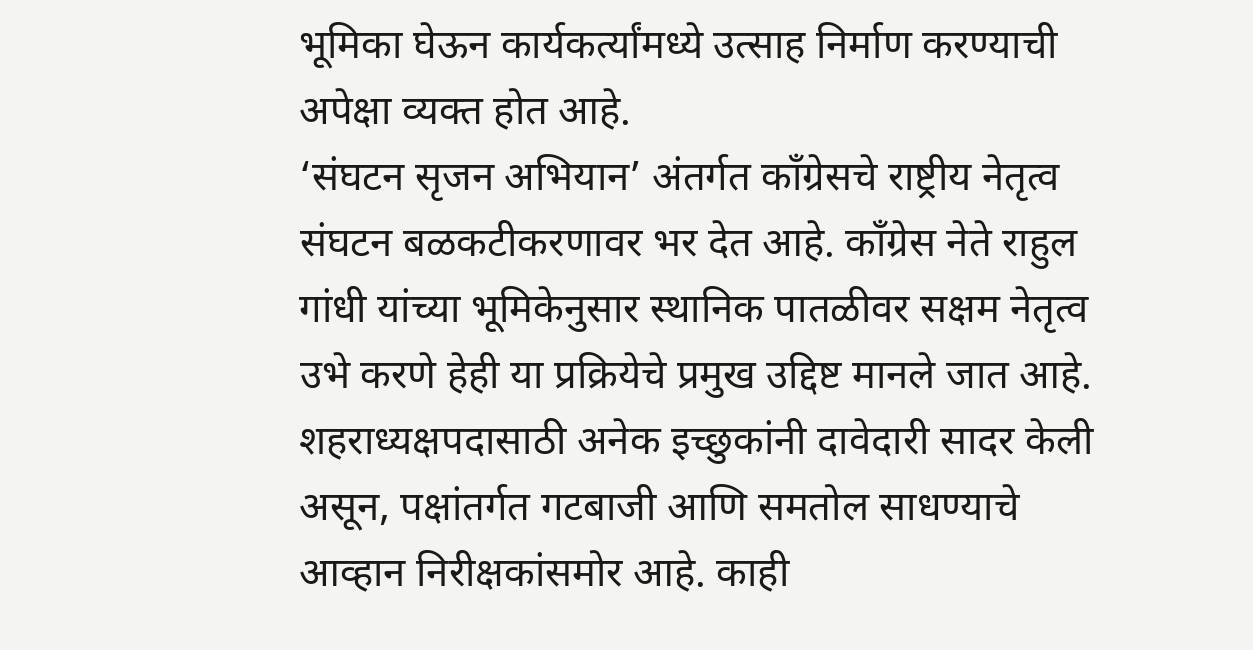भूमिका घेऊन कार्यकर्त्यांमध्ये उत्साह निर्माण करण्याची अपेक्षा व्यक्त होत आहे.
‘संघटन सृजन अभियान’ अंतर्गत काँग्रेसचे राष्ट्रीय नेतृत्व संघटन बळकटीकरणावर भर देत आहे. काँग्रेस नेते राहुल गांधी यांच्या भूमिकेनुसार स्थानिक पातळीवर सक्षम नेतृत्व उभे करणे हेही या प्रक्रियेचे प्रमुख उद्दिष्ट मानले जात आहे.
शहराध्यक्षपदासाठी अनेक इच्छुकांनी दावेदारी सादर केली असून, पक्षांतर्गत गटबाजी आणि समतोल साधण्याचे आव्हान निरीक्षकांसमोर आहे. काही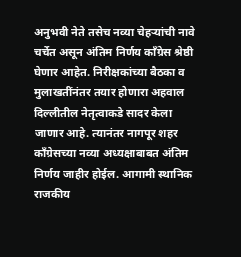अनुभवी नेते तसेच नव्या चेहऱ्यांची नावे चर्चेत असून अंतिम निर्णय काँग्रेस श्रेष्ठी घेणार आहेत. निरीक्षकांच्या बैठका व मुलाखतींनंतर तयार होणारा अहवाल दिल्लीतील नेतृत्वाकडे सादर केला जाणार आहे. त्यानंतर नागपूर शहर काँग्रेसच्या नव्या अध्यक्षाबाबत अंतिम निर्णय जाहीर होईल. आगामी स्थानिक राजकीय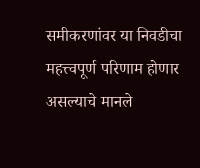समीकरणांवर या निवडीचा महत्त्वपूर्ण परिणाम होणार असल्याचे मानले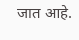जात आहे.